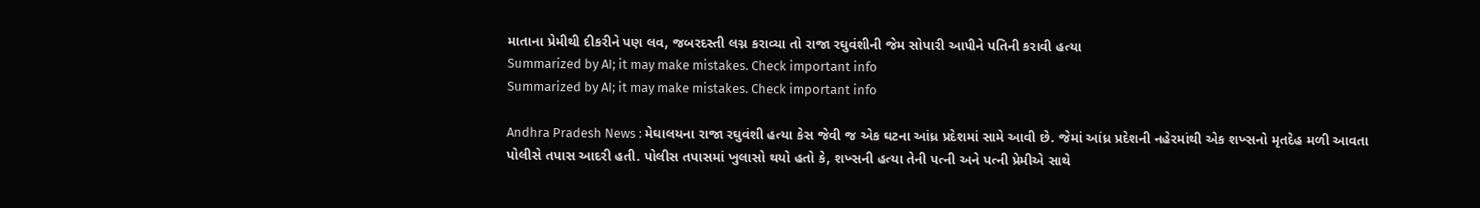માતાના પ્રેમીથી દીકરીને પણ લવ, જબરદસ્તી લગ્ન કરાવ્યા તો રાજા રઘુવંશીની જેમ સોપારી આપીને પતિની કરાવી હત્યા
Summarized by AI; it may make mistakes. Check important info
Summarized by AI; it may make mistakes. Check important info

Andhra Pradesh News : મેઘાલયના રાજા રઘુવંશી હત્યા કેસ જેવી જ એક ઘટના આંધ્ર પ્રદેશમાં સામે આવી છે. જેમાં આંધ્ર પ્રદેશની નહેરમાંથી એક શખ્સનો મૃતદેહ મળી આવતા પોલીસે તપાસ આદરી હતી. પોલીસ તપાસમાં ખુલાસો થયો હતો કે, શખ્સની હત્યા તેની પત્ની અને પત્ની પ્રેમીએ સાથે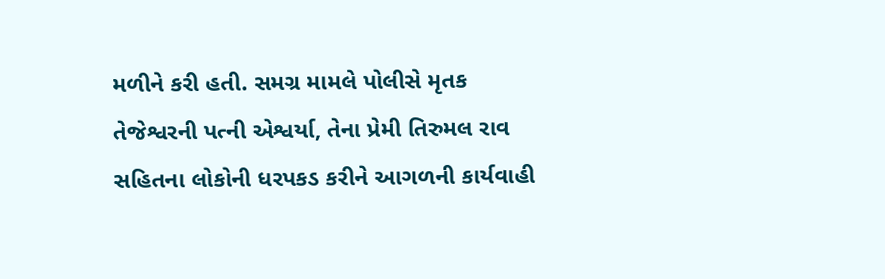મળીને કરી હતી. સમગ્ર મામલે પોલીસે મૃતક તેજેશ્વરની પત્ની એશ્વર્યા, તેના પ્રેમી તિરુમલ રાવ સહિતના લોકોની ધરપકડ કરીને આગળની કાર્યવાહી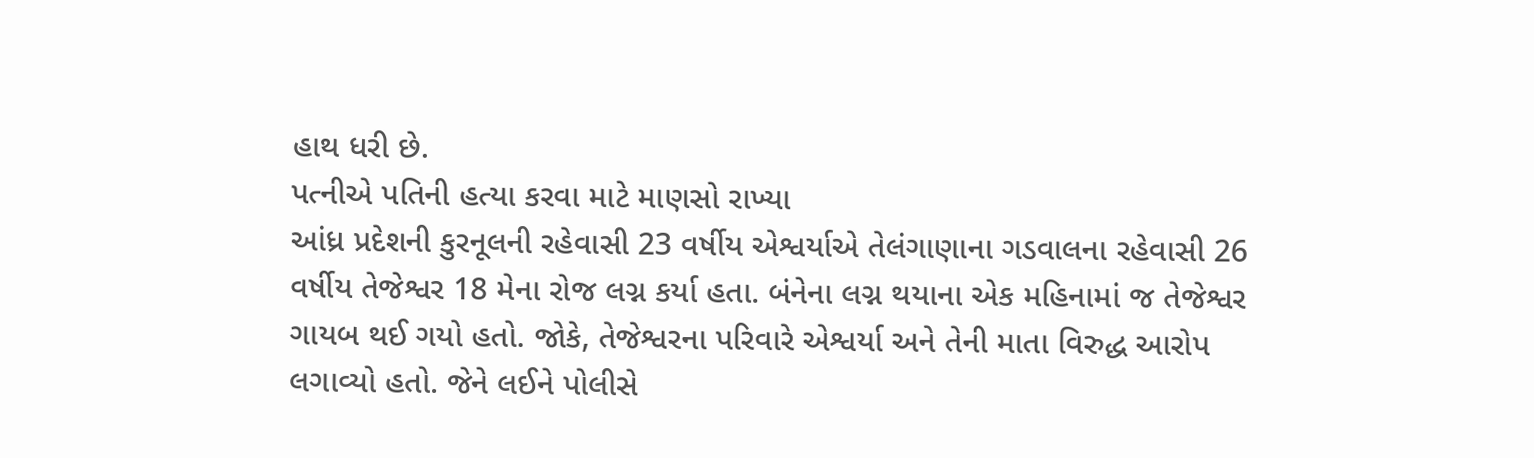હાથ ધરી છે.
પત્નીએ પતિની હત્યા કરવા માટે માણસો રાખ્યા
આંધ્ર પ્રદેશની કુરનૂલની રહેવાસી 23 વર્ષીય એશ્વર્યાએ તેલંગાણાના ગડવાલના રહેવાસી 26 વર્ષીય તેજેશ્વર 18 મેના રોજ લગ્ન કર્યા હતા. બંનેના લગ્ન થયાના એક મહિનામાં જ તેજેશ્વર ગાયબ થઈ ગયો હતો. જોકે, તેજેશ્વરના પરિવારે એશ્વર્યા અને તેની માતા વિરુદ્ધ આરોપ લગાવ્યો હતો. જેને લઈને પોલીસે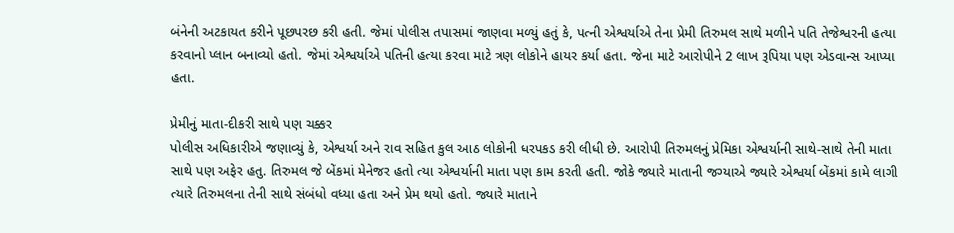બંનેની અટકાયત કરીને પૂછપરછ કરી હતી. જેમાં પોલીસ તપાસમાં જાણવા મળ્યું હતું કે, પત્ની એશ્વર્યાએ તેના પ્રેમી તિરુમલ સાથે મળીને પતિ તેજેશ્વરની હત્યા કરવાનો પ્લાન બનાવ્યો હતો. જેમાં એશ્વર્યાએ પતિની હત્યા કરવા માટે ત્રણ લોકોને હાયર કર્યા હતા. જેના માટે આરોપીને 2 લાખ રૂપિયા પણ એડવાન્સ આપ્યા હતા.

પ્રેમીનું માતા-દીકરી સાથે પણ ચક્કર
પોલીસ અધિકારીએ જણાવ્યું કે, એશ્વર્યા અને રાવ સહિત કુલ આઠ લોકોની ધરપકડ કરી લીધી છે. આરોપી તિરુમલનું પ્રેમિકા એશ્વર્યાની સાથે-સાથે તેની માતા સાથે પણ અફેર હતુ. તિરુમલ જે બેંકમાં મેનેજર હતો ત્યા એશ્વર્યાની માતા પણ કામ કરતી હતી. જોકે જ્યારે માતાની જગ્યાએ જ્યારે એશ્વર્યા બેંકમાં કામે લાગી ત્યારે તિરુમલના તેની સાથે સંબંધો વધ્યા હતા અને પ્રેમ થયો હતો. જ્યારે માતાને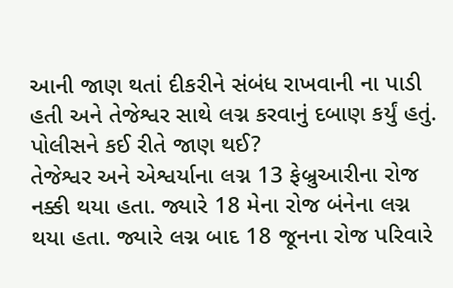આની જાણ થતાં દીકરીને સંબંધ રાખવાની ના પાડી હતી અને તેજેશ્વર સાથે લગ્ન કરવાનું દબાણ કર્યું હતું.
પોલીસને કઈ રીતે જાણ થઈ?
તેજેશ્વર અને એશ્વર્યાના લગ્ન 13 ફેબ્રુઆરીના રોજ નક્કી થયા હતા. જ્યારે 18 મેના રોજ બંનેના લગ્ન થયા હતા. જ્યારે લગ્ન બાદ 18 જૂનના રોજ પરિવારે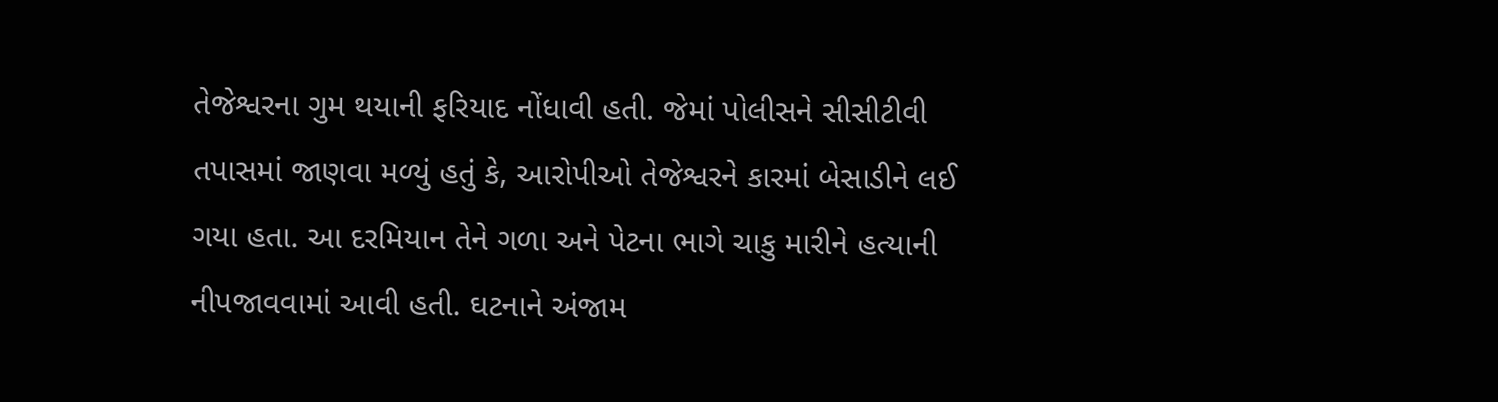તેજેશ્વરના ગુમ થયાની ફરિયાદ નોંધાવી હતી. જેમાં પોલીસને સીસીટીવી તપાસમાં જાણવા મળ્યું હતું કે, આરોપીઓ તેજેશ્વરને કારમાં બેસાડીને લઈ ગયા હતા. આ દરમિયાન તેને ગળા અને પેટના ભાગે ચાકુ મારીને હત્યાની નીપજાવવામાં આવી હતી. ઘટનાને અંજામ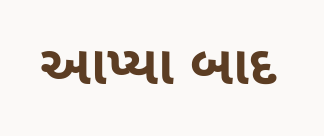આપ્યા બાદ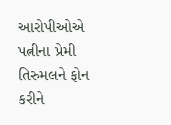આરોપીઓએ પત્નીના પ્રેમી તિરુમલને ફોન કરીને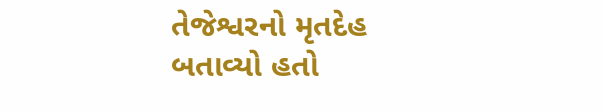તેજેશ્વરનો મૃતદેહ બતાવ્યો હતો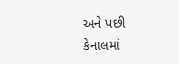અને પછી કેનાલમાં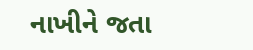નાખીને જતા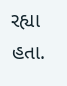રહ્યા હતા.